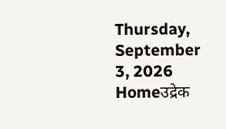Thursday, September 3, 2026
Homeउद्रेक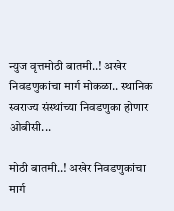न्युज वृत्तमोठी बातमी..! अखेर निवडणुकांचा मार्ग मोकळा.. स्थानिक स्वराज्य संस्थांच्या निवडणुका होणार ओबीसी...

मोठी बातमी..! अखेर निवडणुकांचा मार्ग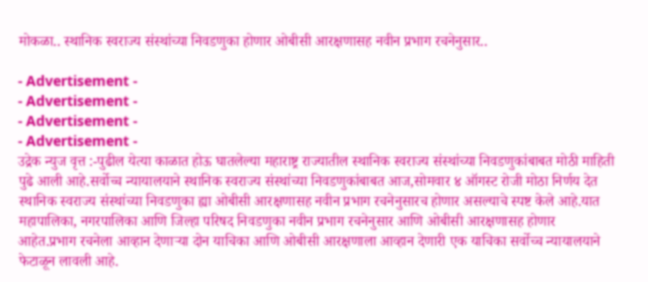मोकळा.. स्थानिक स्वराज्य संस्थांच्या निवडणुका होणार ओबीसी आरक्षणासह नवीन प्रभाग रचनेनुसार..

- Advertisement -
- Advertisement -
- Advertisement -
- Advertisement -
उद्रेक न्युज वृत्त :-पुढील येत्या काळात होऊ घातलेल्या महाराष्ट्र राज्यातील स्थानिक स्वराज्य संस्थांच्या निवडणुकांबाबत मोठी माहिती पुढे आली आहे.सर्वोच्च न्यायालयाने स्थानिक स्वराज्य संस्थांच्या निवडणुकांबाबत आज,सोमवार ४ ऑगस्ट रोजी मोठा निर्णय देत स्थानिक स्वराज्य संस्थांच्या निवडणुका ह्या ओबीसी आरक्षणासह नवीन प्रभाग रचनेनुसारच होणार असल्याचे स्पष्ट केले आहे.यात महापालिका, नगरपालिका आणि जिल्हा परिषद निवडणुका नवीन प्रभाग रचनेनुसार आणि ओबीसी आरक्षणासह होणार आहेत.प्रभाग रचनेला आव्हान देणाऱ्या दोन याचिका आणि ओबीसी आरक्षणाला आव्हान देणारी एक याचिका सर्वोच्च न्यायालयाने फेटाळून लावली आहे.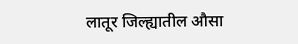लातूर जिल्ह्यातील औसा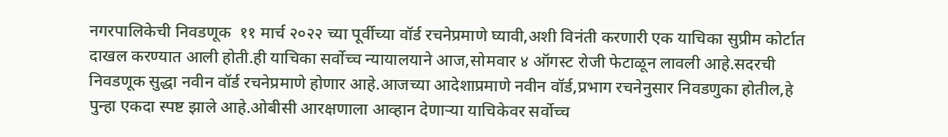नगरपालिकेची निवडणूक  ११ मार्च २०२२ च्या पूर्वीच्या वॉर्ड रचनेप्रमाणे घ्यावी,अशी विनंती करणारी एक याचिका सुप्रीम कोर्टात दाखल करण्यात आली होती.ही याचिका सर्वोच्च न्यायालयाने आज,सोमवार ४ ऑगस्ट रोजी फेटाळून लावली आहे.सदरची निवडणूक सुद्धा नवीन वॉर्ड रचनेप्रमाणे होणार आहे.आजच्या आदेशाप्रमाणे नवीन वॉर्ड,प्रभाग रचनेनुसार निवडणुका होतील,हे पुन्हा एकदा स्पष्ट झाले आहे.ओबीसी आरक्षणाला आव्हान देणाऱ्या याचिकेवर सर्वोच्च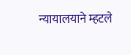न्यायालयाने म्हटले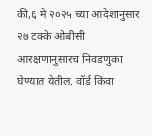की,६ मे २०२५ च्या आदेशानुसार २७ टक्के ओबीसी आरक्षणानुसारच निवडणुका घेण्यात येतील. वॉर्ड किंवा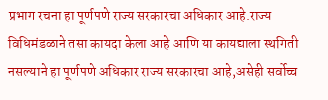प्रभाग रचना हा पूर्णपणे राज्य सरकारचा अधिकार आहे.राज्य विधिमंडळाने तसा कायदा केला आहे आणि या कायद्याला स्थगिती नसल्याने हा पूर्णपणे अधिकार राज्य सरकारचा आहे,असेही सर्वोच्च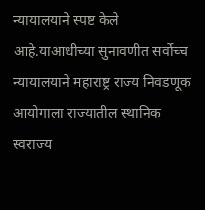न्यायालयाने स्पष्ट केले आहे.याआधीच्या सुनावणीत सर्वोच्च न्यायालयाने महाराष्ट्र राज्य निवडणूक आयोगाला राज्यातील स्थानिक स्वराज्य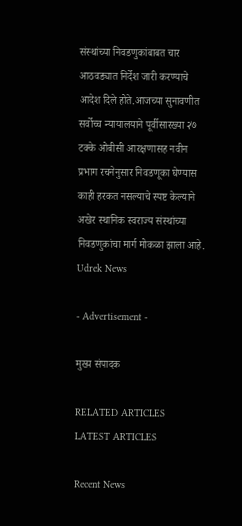संस्थांच्या निवडणुकांबाबत चार आठवड्यात निर्देश जारी करण्याचे आदेश दिले होते.आजच्या सुनावणीत सर्वोच्च न्यायालयाने पूर्वीसारख्या २७ टक्के ओबीसी आरक्षणासह नवीन प्रभाग रचनेनुसार निवडणूका घेण्यास काही हरकत नसल्याचे स्पष्ट केल्याने अखेर स्थानिक स्वराज्य संस्थांच्या निवडणुकांचा मार्ग मोकळा झाला आहे.
Udrek News

- Advertisement -

मुख्य संपादक

RELATED ARTICLES
LATEST ARTICLES

Recent News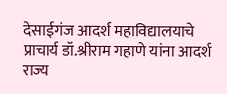देसाईगंज आदर्श महाविद्यालयाचे प्राचार्य डॉ.श्रीराम गहाणे यांना आदर्श राज्य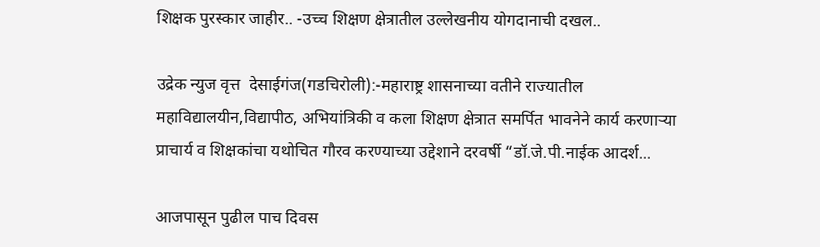शिक्षक पुरस्कार जाहीर.. -उच्च शिक्षण क्षेत्रातील उल्लेखनीय योगदानाची दखल..

उद्रेक न्युज वृत्त  देसाईगंज(गडचिरोली):-महाराष्ट्र शासनाच्या वतीने राज्यातील महाविद्यालयीन,विद्यापीठ, अभियांत्रिकी व कला शिक्षण क्षेत्रात समर्पित भावनेने कार्य करणाऱ्या प्राचार्य व शिक्षकांचा यथोचित गौरव करण्याच्या उद्देशाने दरवर्षी “डॉ.जे.पी.नाईक आदर्श...

आजपासून पुढील पाच दिवस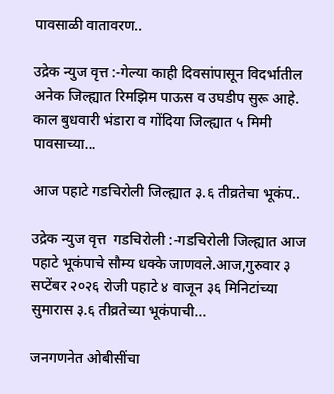पावसाळी वातावरण..

उद्रेक न्युज वृत्त :-गेल्या काही दिवसांपासून विदर्भातील अनेक जिल्ह्यात रिमझिम पाऊस व उघडीप सुरू आहे. काल बुधवारी भंडारा व गोंदिया जिल्ह्यात ५ मिमी पावसाच्या...

आज पहाटे गडचिरोली जिल्ह्यात ३.६ तीव्रतेचा भूकंप..

उद्रेक न्युज वृत्त  गडचिरोली :-गडचिरोली जिल्ह्यात आज पहाटे भूकंपाचे सौम्य धक्के जाणवले.आज,गुरुवार ३ सप्टेंबर २०२६ रोजी पहाटे ४ वाजून ३६ मिनिटांच्या सुमारास ३.६ तीव्रतेच्या भूकंपाची...

जनगणनेत ओबीसींचा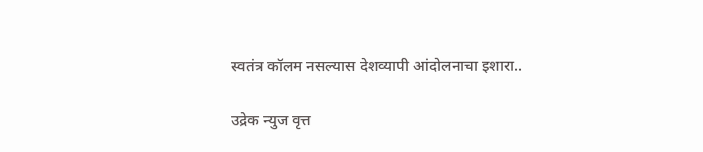स्वतंत्र कॉलम नसल्यास देशव्यापी आंदोलनाचा इशारा..

उद्रेक न्युज वृत्त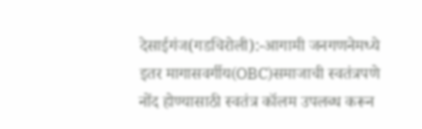देसाईगंज(गडचिरोली):-आगामी जनगणनेमध्ये इतर मागासवर्गीय(OBC)समाजाची स्वतंत्रपणे नोंद होण्यासाठी स्वतंत्र कॉलम उपलब्ध करून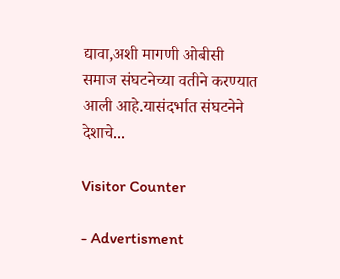द्यावा,अशी मागणी ओबीसी समाज संघटनेच्या वतीने करण्यात आली आहे.यासंदर्भात संघटनेने देशाचे...

Visitor Counter

- Advertisment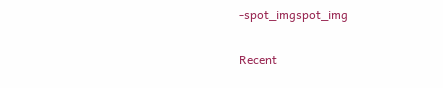-spot_imgspot_img

Recent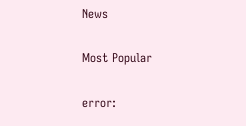News

Most Popular

error: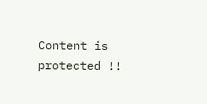Content is protected !!